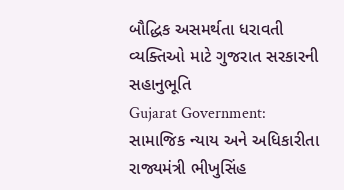બૌદ્ધિક અસમર્થતા ધરાવતી વ્યક્તિઓ માટે ગુજરાત સરકારની સહાનુભૂતિ
Gujarat Government: સામાજિક ન્યાય અને અધિકારીતા રાજ્યમંત્રી ભીખુસિંહ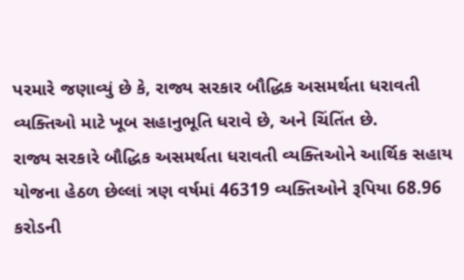પરમારે જણાવ્યું છે કે, રાજ્ય સરકાર બૌદ્ધિક અસમર્થતા ધરાવતી વ્યક્તિઓ માટે ખૂબ સહાનુભૂતિ ધરાવે છે, અને ચિંતિંત છે.
રાજ્ય સરકારે બૌદ્ધિક અસમર્થતા ધરાવતી વ્યક્તિઓને આર્થિક સહાય યોજના હેઠળ છેલ્લાં ત્રણ વર્ષમાં 46319 વ્યક્તિઓને રૂપિયા 68.96 કરોડની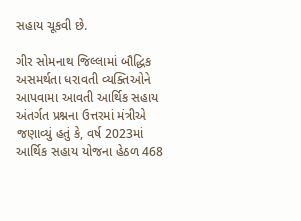સહાય ચૂકવી છે.

ગીર સોમનાથ જિલ્લામાં બૌદ્ધિક અસમર્થતા ધરાવતી વ્યક્તિઓને આપવામા આવતી આર્થિક સહાય અંતર્ગત પ્રશ્નના ઉત્તરમાં મંત્રીએ જણાવ્યું હતું કે, વર્ષ 2023માં આર્થિક સહાય યોજના હેઠળ 468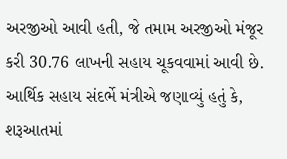અરજીઓ આવી હતી, જે તમામ અરજીઓ મંજૂર કરી 30.76 લાખની સહાય ચૂકવવામાં આવી છે.
આર્થિક સહાય સંદર્ભે મંત્રીએ જણાવ્યું હતું કે, શરૂઆતમાં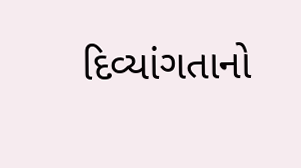દિવ્યાંગતાનો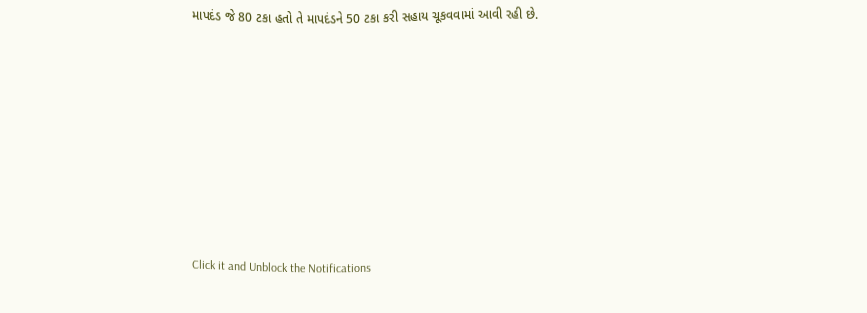માપદંડ જે 80 ટકા હતો તે માપદંડને 50 ટકા કરી સહાય ચૂકવવામાં આવી રહી છે.












Click it and Unblock the Notifications